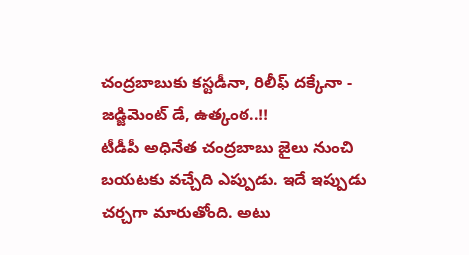చంద్రబాబుకు కస్టడీనా, రిలీఫ్ దక్కేనా - జడ్జిమెంట్ డే, ఉత్కంఠ..!!
టీడీపీ అధినేత చంద్రబాబు జైలు నుంచి బయటకు వచ్చేది ఎప్పుడు. ఇదే ఇప్పుడు చర్చగా మారుతోంది. అటు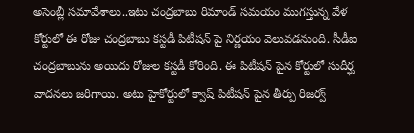అసెంబ్లీ సమావేశాలు..ఇటు చంద్రబాబు రిమాండ్ సమయం ముగస్తున్న వేళ కోర్టులో ఈ రోజు చంద్రబాబు కస్టడీ పిటీషన్ పై నిర్ణయం వెలువడనుంది. సీడీఐ చంద్రబాబును అయిదు రోజుల కస్టడీ కోరింది. ఈ పిటీషన్ పైన కోర్టులో సుదీర్ఘ వాదనలు జరిగాయి. అటు హైకోర్టులో క్వాష్ పిటీషన్ పైన తీర్పు రిజర్వ్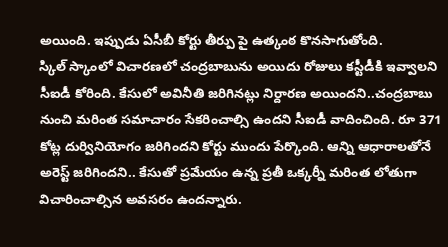అయింది. ఇప్పుడు ఏసీబీ కోర్టు తీర్పు పై ఉత్కంఠ కొనసాగుతోంది.
స్కిల్ స్కాంలో విచారణలో చంద్రబాబును అయిదు రోజులు కస్టీడీకి ఇవ్వాలని సీఐడీ కోరింది. కేసులో అవినీతి జరిగినట్లు నిర్దారణ అయిందని..చంద్రబాబు నుంచి మరింత సమాచారం సేకరించాల్సి ఉందని సీఐడీ వాదించింది. రూ 371 కోట్ల దుర్వినియోగం జరిగిందని కోర్టు ముందు పేర్కొంది. ఆన్ని ఆధారాలతోనే అరెస్ట్ జరిగిందని.. కేసుతో ప్రమేయం ఉన్న ప్రతీ ఒక్కర్నీ మరింత లోతుగా విచారించాల్సిన అవసరం ఉందన్నారు.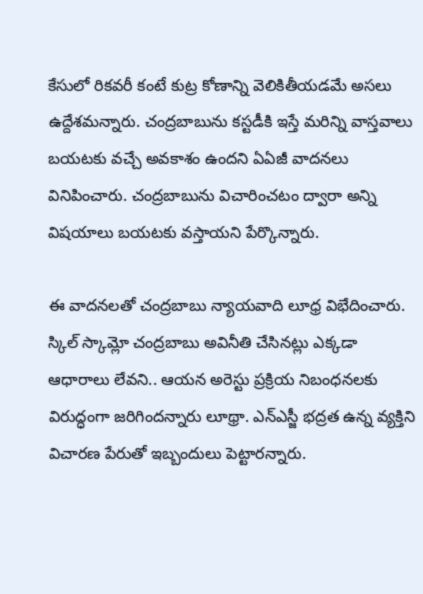కేసులో రికవరీ కంటే కుట్ర కోణాన్ని వెలికితీయడమే అసలు ఉద్దేశమన్నారు. చంద్రబాబును కస్టడీకి ఇస్తే మరిన్ని వాస్తవాలు బయటకు వచ్చే అవకాశం ఉందని ఏఏజీ వాదనలు వినిపించారు. చంద్రబాబును విచారించటం ద్వారా అన్ని విషయాలు బయటకు వస్తాయని పేర్కొన్నారు.

ఈ వాదనలతో చంద్రబాబు న్యాయవాది లూధ్ర విభేదించారు. స్కిల్ స్కామ్లో చంద్రబాబు అవినీతి చేసినట్లు ఎక్కడా ఆధారాలు లేవని.. ఆయన అరెస్టు ప్రక్రియ నిబంధనలకు విరుద్ధంగా జరిగిందన్నారు లూథ్రా. ఎన్ఎస్జీ భద్రత ఉన్న వ్యక్తిని విచారణ పేరుతో ఇబ్బందులు పెట్టారన్నారు.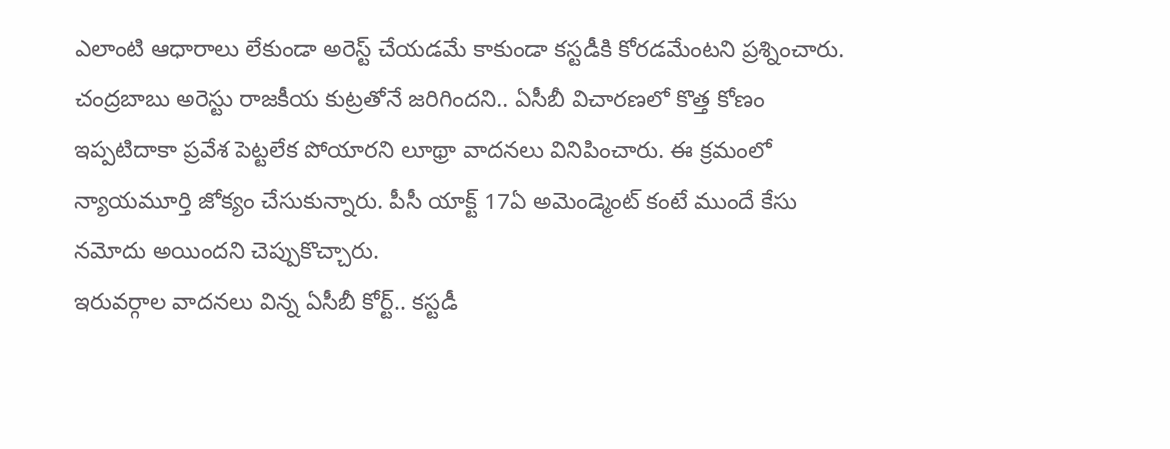ఎలాంటి ఆధారాలు లేకుండా అరెస్ట్ చేయడమే కాకుండా కస్టడీకి కోరడమేంటని ప్రశ్నించారు. చంద్రబాబు అరెస్టు రాజకీయ కుట్రతోనే జరిగిందని.. ఏసీబీ విచారణలో కొత్త కోణం ఇప్పటిదాకా ప్రవేశ పెట్టలేక పోయారని లూథ్రా వాదనలు వినిపించారు. ఈ క్రమంలో న్యాయమూర్తి జోక్యం చేసుకున్నారు. పీసీ యాక్ట్ 17ఏ అమెండ్మెంట్ కంటే ముందే కేసు నమోదు అయిందని చెప్పుకొచ్చారు.
ఇరువర్గాల వాదనలు విన్న ఏసీబీ కోర్ట్.. కస్టడీ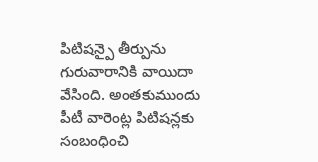పిటిషన్పై తీర్పును గురువారానికి వాయిదా వేసింది. అంతకుముందు పీటీ వారెంట్ల పిటిషన్లకు సంబంధించి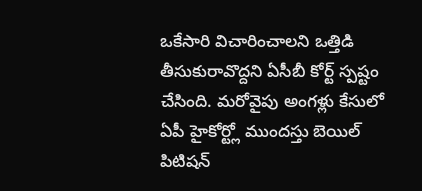ఒకేసారి విచారించాలని ఒత్తిడి తీసుకురావొద్దని ఏసీబీ కోర్ట్ స్పష్టం చేసింది. మరోవైపు అంగళ్లు కేసులో ఏపీ హైకోర్ట్లో ముందస్తు బెయిల్ పిటిషన్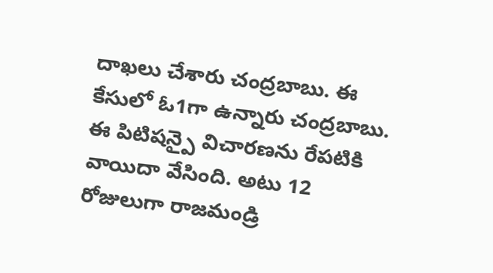దాఖలు చేశారు చంద్రబాబు. ఈ కేసులో ఓ1గా ఉన్నారు చంద్రబాబు. ఈ పిటిషన్పై విచారణను రేపటికి వాయిదా వేసింది. అటు 12 రోజులుగా రాజమండ్రి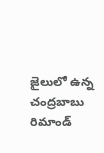జైలులో ఉన్న చంద్రబాబు రిమాండ్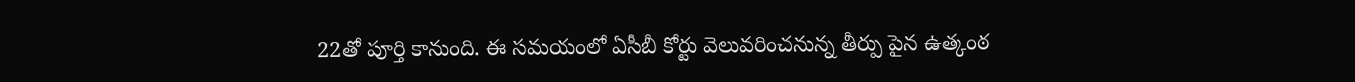22తో పూర్తి కానుంది. ఈ సమయంలో ఏసీబీ కోర్టు వెలువరించనున్న తీర్పు పైన ఉత్కంఠ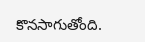కొనసాగుతోంది.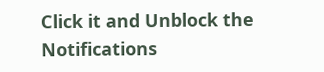Click it and Unblock the Notifications